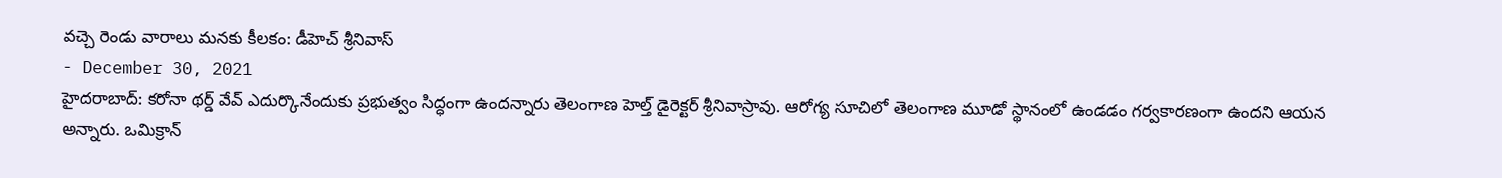వచ్చె రెండు వారాలు మనకు కీలకం: డీహెచ్ శ్రీనివాస్
- December 30, 2021
హైదరాబాద్: కరోనా థర్డ్ వేవ్ ఎదుర్కొనేందుకు ప్రభుత్వం సిద్ధంగా ఉందన్నారు తెలంగాణ హెల్త్ డైరెక్టర్ శ్రీనివాస్రావు. ఆరోగ్య సూచిలో తెలంగాణ మూడో స్థానంలో ఉండడం గర్వకారణంగా ఉందని ఆయన అన్నారు. ఒమిక్రాన్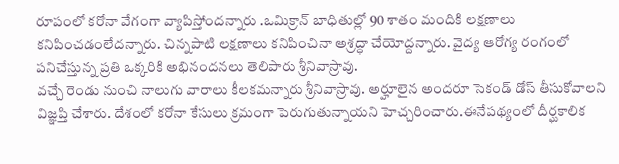రూపంలో కరోనా వేగంగా వ్యాపిస్తోందన్నారు .ఒమిక్రాన్ బాధితుల్లో 90 శాతం మందికి లక్షణాలు కనిపించడంలేదన్నారు. చిన్నపాటి లక్షణాలు కనిపించినా అశ్రద్ధా చేయోద్దన్నారు. వైద్య ఆరోగ్య రంగంలో పనిచేస్తున్న ప్రతి ఒక్కరికి అభినందనలు తెలిపారు శ్రీనివాస్రావు.
వచ్చే రెండు నుంచి నాలుగు వారాలు కీలకమన్నారు శ్రీనివాస్రావు. అర్హూలైన అందరూ సెకండ్ డోస్ తీసుకోవాలని విజ్ఞప్తి చేశారు. దేశంలో కరోనా కేసులు క్రమంగా పెరుగుతున్నాయని హెచ్చరించారు.ఈనేపథ్యంలో దీర్ఘకాలిక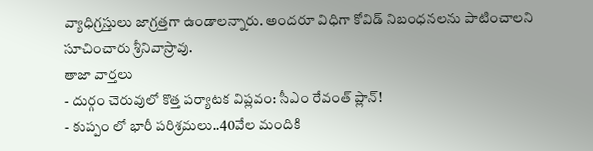వ్యాధిగ్రస్తులు జాగ్రత్తగా ఉండాలన్నారు. అందరూ విధిగా కోవిడ్ నిబంధనలను పాటించాలని సూచించారు శ్రీనివాస్రావు.
తాజా వార్తలు
- దుర్గం చెరువులో కొత్త పర్యాటక విప్లవం: సీఎం రేవంత్ ప్లాన్!
- కుప్పం లో భారీ పరిశ్రమలు..40వేల మందికి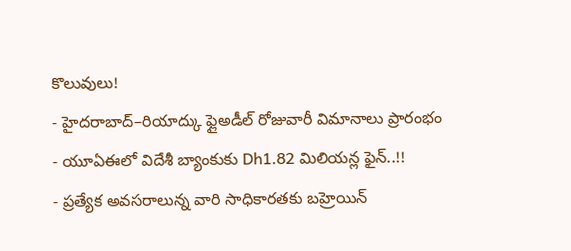కొలువులు!
- హైదరాబాద్–రియాద్కు ఫ్లైఅడీల్ రోజువారీ విమానాలు ప్రారంభం
- యూఏఈలో విదేశీ బ్యాంకుకు Dh1.82 మిలియన్ల ఫైన్..!!
- ప్రత్యేక అవసరాలున్న వారి సాధికారతకు బహ్రెయిన్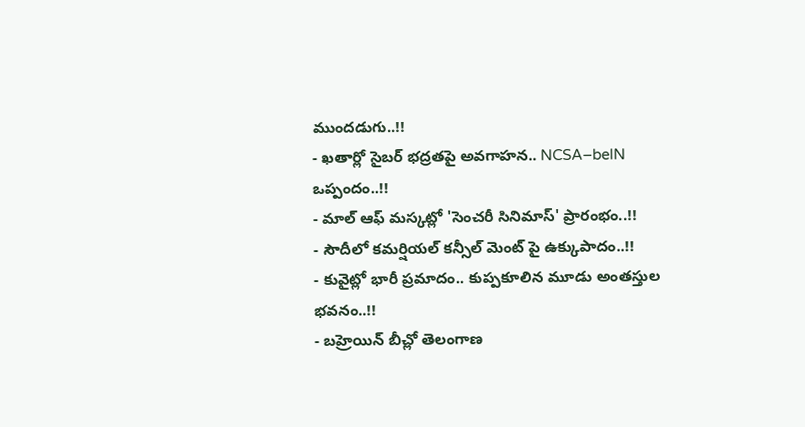ముందడుగు..!!
- ఖతార్లో సైబర్ భద్రతపై అవగాహన.. NCSA–beIN ఒప్పందం..!!
- మాల్ ఆఫ్ మస్కట్లో 'సెంచరీ సినిమాస్' ప్రారంభం..!!
- సౌదీలో కమర్షియల్ కన్సీల్ మెంట్ పై ఉక్కుపాదం..!!
- కువైట్లో భారీ ప్రమాదం.. కుప్పకూలిన మూడు అంతస్తుల భవనం..!!
- బహ్రెయిన్ బీచ్లో తెలంగాణ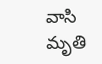వాసి మృతి